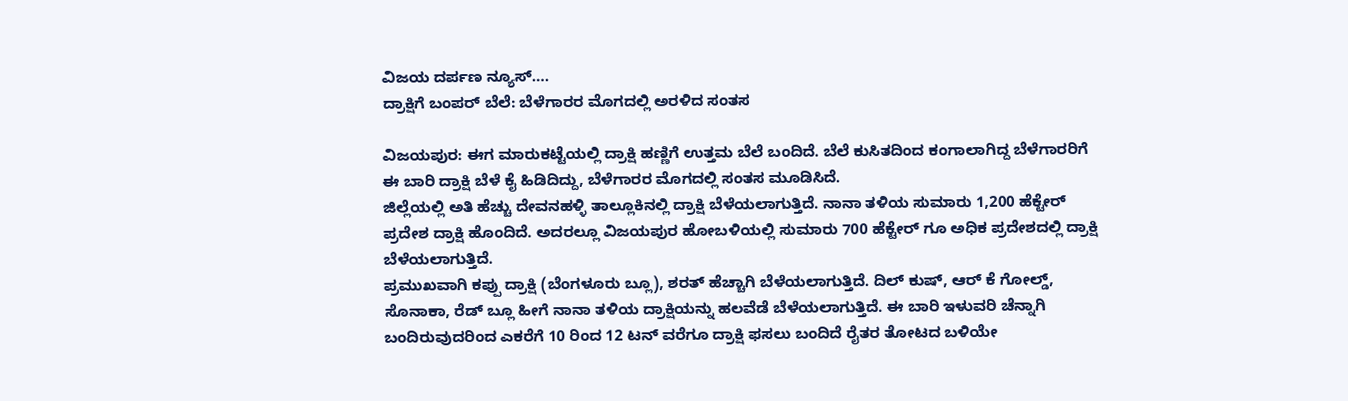ವಿಜಯ ದರ್ಪಣ ನ್ಯೂಸ್….
ದ್ರಾಕ್ಷಿಗೆ ಬಂಪರ್ ಬೆಲೆ: ಬೆಳೆಗಾರರ ಮೊಗದಲ್ಲಿ ಅರಳಿದ ಸಂತಸ

ವಿಜಯಪುರ: ಈಗ ಮಾರುಕಟ್ಟೆಯಲ್ಲಿ ದ್ರಾಕ್ಷಿ ಹಣ್ಣಿಗೆ ಉತ್ತಮ ಬೆಲೆ ಬಂದಿದೆ. ಬೆಲೆ ಕುಸಿತದಿಂದ ಕಂಗಾಲಾಗಿದ್ದ ಬೆಳೆಗಾರರಿಗೆ ಈ ಬಾರಿ ದ್ರಾಕ್ಷಿ ಬೆಳೆ ಕೈ ಹಿಡಿದಿದ್ದು, ಬೆಳೆಗಾರರ ಮೊಗದಲ್ಲಿ ಸಂತಸ ಮೂಡಿಸಿದೆ.
ಜಿಲ್ಲೆಯಲ್ಲಿ ಅತಿ ಹೆಚ್ಚು ದೇವನಹಳ್ಳಿ ತಾಲ್ಲೂಕಿನಲ್ಲಿ ದ್ರಾಕ್ಷಿ ಬೆಳೆಯಲಾಗುತ್ತಿದೆ. ನಾನಾ ತಳಿಯ ಸುಮಾರು 1,200 ಹೆಕ್ಟೇರ್ ಪ್ರದೇಶ ದ್ರಾಕ್ಷಿ ಹೊಂದಿದೆ. ಅದರಲ್ಲೂ ವಿಜಯಪುರ ಹೋಬಳಿಯಲ್ಲಿ ಸುಮಾರು 700 ಹೆಕ್ಟೇರ್ ಗೂ ಅಧಿಕ ಪ್ರದೇಶದಲ್ಲಿ ದ್ರಾಕ್ಷಿ ಬೆಳೆಯಲಾಗುತ್ತಿದೆ.
ಪ್ರಮುಖವಾಗಿ ಕಪ್ಪು ದ್ರಾಕ್ಷಿ (ಬೆಂಗಳೂರು ಬ್ಲೂ), ಶರತ್ ಹೆಚ್ಚಾಗಿ ಬೆಳೆಯಲಾಗುತ್ತಿದೆ. ದಿಲ್ ಕುಷ್, ಆರ್ ಕೆ ಗೋಲ್ಡ್, ಸೊನಾಕಾ, ರೆಡ್ ಬ್ಲೂ ಹೀಗೆ ನಾನಾ ತಳಿಯ ದ್ರಾಕ್ಷಿಯನ್ನು ಹಲವೆಡೆ ಬೆಳೆಯಲಾಗುತ್ತಿದೆ. ಈ ಬಾರಿ ಇಳುವರಿ ಚೆನ್ನಾಗಿ ಬಂದಿರುವುದರಿಂದ ಎಕರೆಗೆ 10 ರಿಂದ 12 ಟನ್ ವರೆಗೂ ದ್ರಾಕ್ಷಿ ಫಸಲು ಬಂದಿದೆ ರೈತರ ತೋಟದ ಬಳಿಯೇ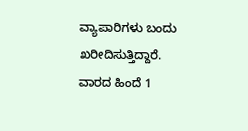ವ್ಯಾಪಾರಿಗಳು ಬಂದು ಖರೀದಿಸುತ್ತಿದ್ದಾರೆ.
ವಾರದ ಹಿಂದೆ 1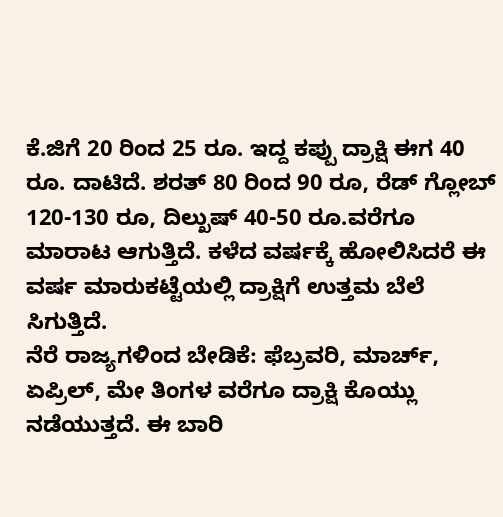ಕೆ.ಜಿಗೆ 20 ರಿಂದ 25 ರೂ. ಇದ್ದ ಕಪ್ಪು ದ್ರಾಕ್ಷಿ ಈಗ 40 ರೂ. ದಾಟಿದೆ. ಶರತ್ 80 ರಿಂದ 90 ರೂ, ರೆಡ್ ಗ್ಲೋಬ್ 120-130 ರೂ, ದಿಲ್ಖುಷ್ 40-50 ರೂ.ವರೆಗೂ ಮಾರಾಟ ಆಗುತ್ತಿದೆ. ಕಳೆದ ವರ್ಷಕ್ಕೆ ಹೋಲಿಸಿದರೆ ಈ ವರ್ಷ ಮಾರುಕಟ್ಟೆಯಲ್ಲಿ ದ್ರಾಕ್ಷಿಗೆ ಉತ್ತಮ ಬೆಲೆ ಸಿಗುತ್ತಿದೆ.
ನೆರೆ ರಾಜ್ಯಗಳಿಂದ ಬೇಡಿಕೆ: ಫೆಬ್ರವರಿ, ಮಾರ್ಚ್, ಏಪ್ರಿಲ್, ಮೇ ತಿಂಗಳ ವರೆಗೂ ದ್ರಾಕ್ಷಿ ಕೊಯ್ಲು ನಡೆಯುತ್ತದೆ. ಈ ಬಾರಿ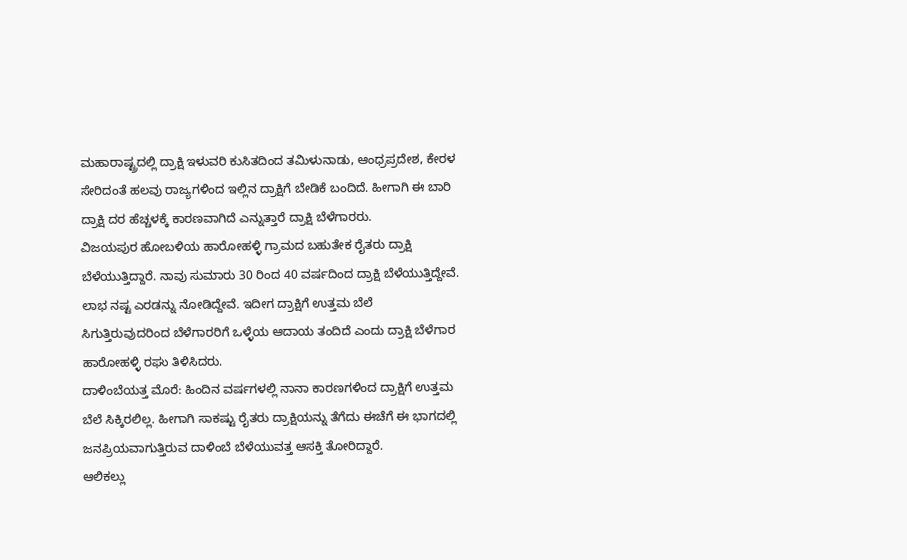ಮಹಾರಾಷ್ಟ್ರದಲ್ಲಿ ದ್ರಾಕ್ಷಿ ಇಳುವರಿ ಕುಸಿತದಿಂದ ತಮಿಳುನಾಡು, ಆಂಧ್ರಪ್ರದೇಶ, ಕೇರಳ ಸೇರಿದಂತೆ ಹಲವು ರಾಜ್ಯಗಳಿಂದ ಇಲ್ಲಿನ ದ್ರಾಕ್ಷಿಗೆ ಬೇಡಿಕೆ ಬಂದಿದೆ. ಹೀಗಾಗಿ ಈ ಬಾರಿ ದ್ರಾಕ್ಷಿ ದರ ಹೆಚ್ಚಳಕ್ಕೆ ಕಾರಣವಾಗಿದೆ ಎನ್ನುತ್ತಾರೆ ದ್ರಾಕ್ಷಿ ಬೆಳೆಗಾರರು.
ವಿಜಯಪುರ ಹೋಬಳಿಯ ಹಾರೋಹಳ್ಳಿ ಗ್ರಾಮದ ಬಹುತೇಕ ರೈತರು ದ್ರಾಕ್ಷಿ ಬೆಳೆಯುತ್ತಿದ್ದಾರೆ. ನಾವು ಸುಮಾರು 30 ರಿಂದ 40 ವರ್ಷದಿಂದ ದ್ರಾಕ್ಷಿ ಬೆಳೆಯುತ್ತಿದ್ದೇವೆ. ಲಾಭ ನಷ್ಟ ಎರಡನ್ನು ನೋಡಿದ್ದೇವೆ. ಇದೀಗ ದ್ರಾಕ್ಷಿಗೆ ಉತ್ತಮ ಬೆಲೆ ಸಿಗುತ್ತಿರುವುದರಿಂದ ಬೆಳೆಗಾರರಿಗೆ ಒಳ್ಳೆಯ ಆದಾಯ ತಂದಿದೆ ಎಂದು ದ್ರಾಕ್ಷಿ ಬೆಳೆಗಾರ ಹಾರೋಹಳ್ಳಿ ರಘು ತಿಳಿಸಿದರು.
ದಾಳಿಂಬೆಯತ್ತ ಮೊರೆ: ಹಿಂದಿನ ವರ್ಷಗಳಲ್ಲಿ ನಾನಾ ಕಾರಣಗಳಿಂದ ದ್ರಾಕ್ಷಿಗೆ ಉತ್ತಮ ಬೆಲೆ ಸಿಕ್ಕಿರಲಿಲ್ಲ. ಹೀಗಾಗಿ ಸಾಕಷ್ಟು ರೈತರು ದ್ರಾಕ್ಷಿಯನ್ನು ತೆಗೆದು ಈಚೆಗೆ ಈ ಭಾಗದಲ್ಲಿ ಜನಪ್ರಿಯವಾಗುತ್ತಿರುವ ದಾಳಿಂಬೆ ಬೆಳೆಯುವತ್ತ ಆಸಕ್ತಿ ತೋರಿದ್ದಾರೆ.
ಆಲಿಕಲ್ಲು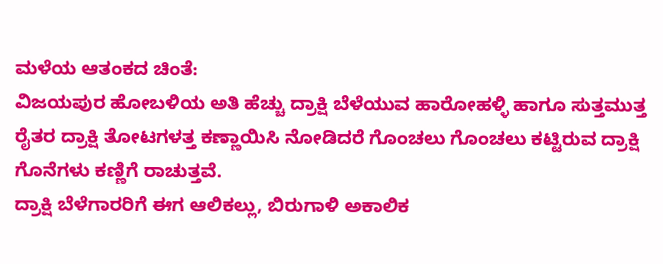ಮಳೆಯ ಆತಂಕದ ಚಿಂತೆ:
ವಿಜಯಪುರ ಹೋಬಳಿಯ ಅತಿ ಹೆಚ್ಚು ದ್ರಾಕ್ಷಿ ಬೆಳೆಯುವ ಹಾರೋಹಳ್ಳಿ ಹಾಗೂ ಸುತ್ತಮುತ್ತ ರೈತರ ದ್ರಾಕ್ಷಿ ತೋಟಗಳತ್ತ ಕಣ್ಣಾಯಿಸಿ ನೋಡಿದರೆ ಗೊಂಚಲು ಗೊಂಚಲು ಕಟ್ಟಿರುವ ದ್ರಾಕ್ಷಿ ಗೊನೆಗಳು ಕಣ್ಣಿಗೆ ರಾಚುತ್ತವೆ.
ದ್ರಾಕ್ಷಿ ಬೆಳೆಗಾರರಿಗೆ ಈಗ ಆಲಿಕಲ್ಲು, ಬಿರುಗಾಳಿ ಅಕಾಲಿಕ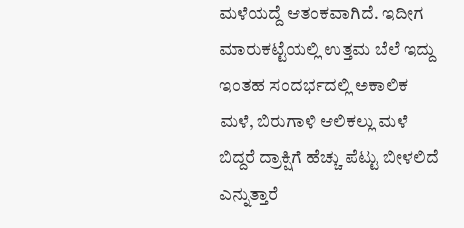ಮಳೆಯದ್ದೆ ಆತಂಕವಾಗಿದೆ. ಇದೀಗ ಮಾರುಕಟ್ಟೆಯಲ್ಲಿ ಉತ್ತಮ ಬೆಲೆ ಇದ್ದು ಇಂತಹ ಸಂದರ್ಭದಲ್ಲಿ ಅಕಾಲಿಕ ಮಳೆ, ಬಿರುಗಾಳಿ ಆಲಿಕಲ್ಲು ಮಳೆ ಬಿದ್ದರೆ ದ್ರಾಕ್ಷಿಗೆ ಹೆಚ್ಚು ಪೆಟ್ಟು ಬೀಳಲಿದೆ ಎನ್ನುತ್ತಾರೆ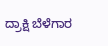ದ್ರಾಕ್ಷಿ ಬೆಳೆಗಾರ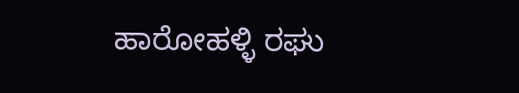ಹಾರೋಹಳ್ಳಿ ರಘು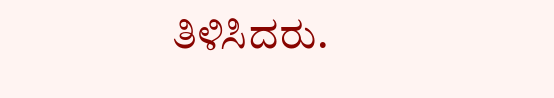ತಿಳಿಸಿದರು.